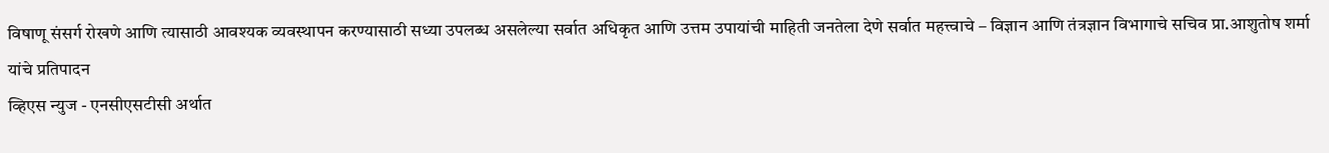विषाणू संसर्ग रोखणे आणि त्यासाठी आवश्यक व्यवस्थापन करण्यासाठी सध्या उपलब्ध असलेल्या सर्वात अधिकृत आणि उत्तम उपायांची माहिती जनतेला देणे सर्वात महत्त्वाचे – विज्ञान आणि तंत्रज्ञान विभागाचे सचिव प्रा.आशुतोष शर्मा यांचे प्रतिपादन
व्हिएस न्युज - एनसीएसटीसी अर्थात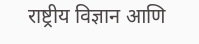राष्ट्रीय विज्ञान आणि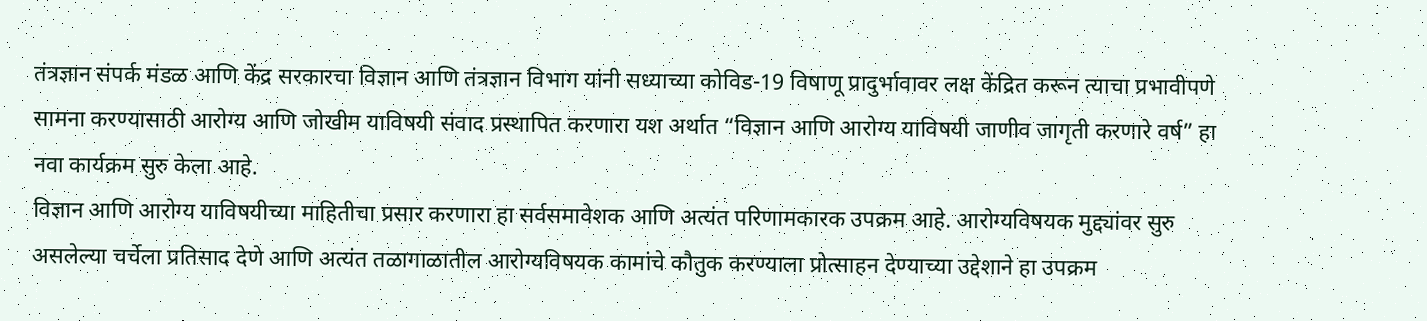तंत्रज्ञान संपर्क मंडळ आणि केंद्र सरकारचा विज्ञान आणि तंत्रज्ञान विभाग यांनी सध्याच्या कोविड-19 विषाणू प्रादुर्भावावर लक्ष केंद्रित करून त्याचा प्रभावीपणे सामना करण्यासाठी आरोग्य आणि जोखीम याविषयी संवाद प्रस्थापित करणारा यश अर्थात “विज्ञान आणि आरोग्य याविषयी जाणीव जागृती करणारे वर्ष” हा नवा कार्यक्रम सुरु केला आहे.
विज्ञान आणि आरोग्य याविषयीच्या माहितीचा प्रसार करणारा हा सर्वसमावेशक आणि अत्यंत परिणामकारक उपक्रम आहे. आरोग्यविषयक मुद्द्यांवर सुरु असलेल्या चर्चेला प्रतिसाद देणे आणि अत्यंत तळागाळातील आरोग्यविषयक कामांचे कौतुक करण्याला प्रोत्साहन देण्याच्या उद्देशाने हा उपक्रम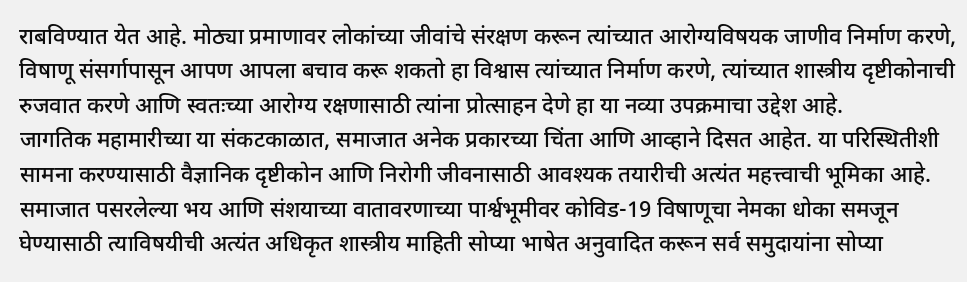राबविण्यात येत आहे. मोठ्या प्रमाणावर लोकांच्या जीवांचे संरक्षण करून त्यांच्यात आरोग्यविषयक जाणीव निर्माण करणे, विषाणू संसर्गापासून आपण आपला बचाव करू शकतो हा विश्वास त्यांच्यात निर्माण करणे, त्यांच्यात शास्त्रीय दृष्टीकोनाची रुजवात करणे आणि स्वतःच्या आरोग्य रक्षणासाठी त्यांना प्रोत्साहन देणे हा या नव्या उपक्रमाचा उद्देश आहे.
जागतिक महामारीच्या या संकटकाळात, समाजात अनेक प्रकारच्या चिंता आणि आव्हाने दिसत आहेत. या परिस्थितीशी सामना करण्यासाठी वैज्ञानिक दृष्टीकोन आणि निरोगी जीवनासाठी आवश्यक तयारीची अत्यंत महत्त्वाची भूमिका आहे. समाजात पसरलेल्या भय आणि संशयाच्या वातावरणाच्या पार्श्वभूमीवर कोविड-19 विषाणूचा नेमका धोका समजून घेण्यासाठी त्याविषयीची अत्यंत अधिकृत शास्त्रीय माहिती सोप्या भाषेत अनुवादित करून सर्व समुदायांना सोप्या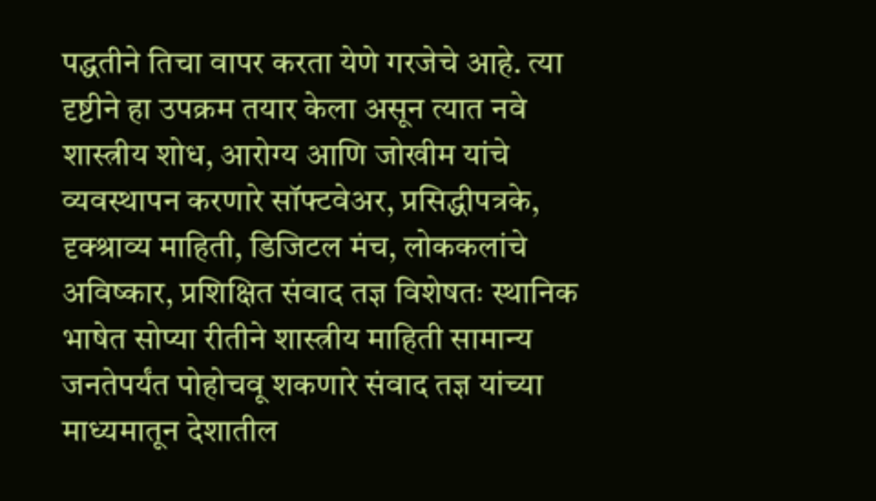पद्धतीने तिचा वापर करता येणे गरजेचे आहे. त्या दृष्टीने हा उपक्रम तयार केला असून त्यात नवे शास्त्रीय शोध, आरोग्य आणि जोखीम यांचे व्यवस्थापन करणारे सॉफ्टवेअर, प्रसिद्धीपत्रके, दृक्श्राव्य माहिती, डिजिटल मंच, लोककलांचे अविष्कार, प्रशिक्षित संवाद तज्ञ विशेषतः स्थानिक भाषेत सोप्या रीतीने शास्त्रीय माहिती सामान्य जनतेपर्यंत पोहोचवू शकणारे संवाद तज्ञ यांच्या माध्यमातून देशातील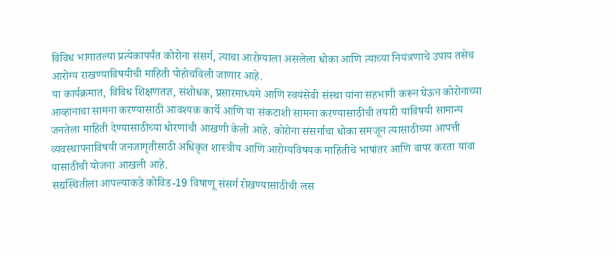विविध भागातल्या प्रत्येकापर्यंत कोरोना संसर्ग, त्याचा आरोग्याला असलेला धोका आणि त्याच्या नियंत्रणाचे उपाय तसेच आरोग्य राखण्याविषयीची माहिती पोहोचविली जाणार आहे.
या कार्यक्रमात, विविध शिक्षणतज्ञ, संशोधक, प्रसारमाध्यमे आणि स्वयंसेवी संस्था यांना सहभागी करून घेऊन कोरोनाच्या आव्हानाचा सामना करण्यासाठी आवश्यक कार्ये आणि या संकटाशी सामना करण्यासाठीची तयारी याविषयी सामान्य जनतेला माहिती देण्यासाठीच्या धोरणांची आखणी केली आहे. कोरोना संसर्गाचा धोका समजून त्यासाठीच्या आपत्ती व्यवस्थापनाविषयी जनजागृतीसाठी अधिकृत शास्त्रीय आणि आरोग्यविषयक माहितीचे भाषांतर आणि वापर करता यावा यासाठीची योजना आखली आहे.
सद्यस्थितीला आपल्याकडे कोविड-19 विषाणू संसर्ग रोखण्यासाठीची लस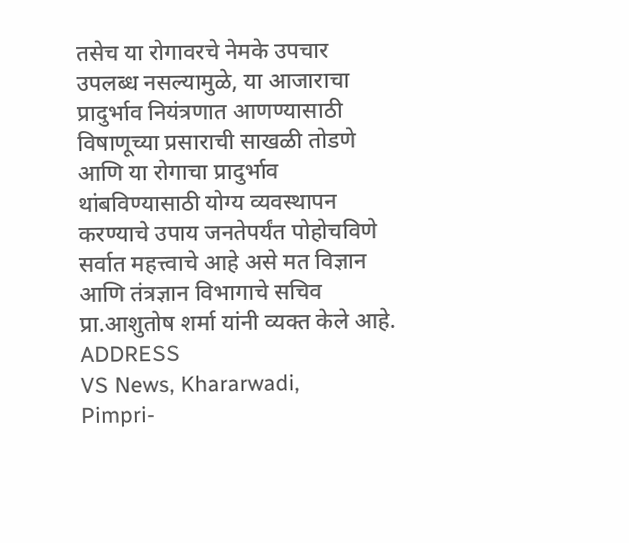तसेच या रोगावरचे नेमके उपचार उपलब्ध नसल्यामुळे, या आजाराचा प्रादुर्भाव नियंत्रणात आणण्यासाठी विषाणूच्या प्रसाराची साखळी तोडणे आणि या रोगाचा प्रादुर्भाव थांबविण्यासाठी योग्य व्यवस्थापन करण्याचे उपाय जनतेपर्यंत पोहोचविणे सर्वात महत्त्वाचे आहे असे मत विज्ञान आणि तंत्रज्ञान विभागाचे सचिव प्रा.आशुतोष शर्मा यांनी व्यक्त केले आहे.
ADDRESS
VS News, Khararwadi,
Pimpri-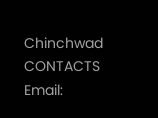Chinchwad
CONTACTS
Email: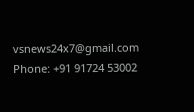vsnews24x7@gmail.com
Phone: +91 91724 53002